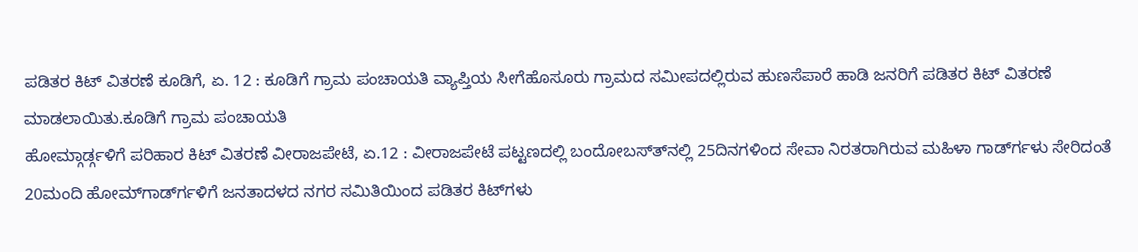ಪಡಿತರ ಕಿಟ್ ವಿತರಣೆ ಕೂಡಿಗೆ, ಏ. 12 : ಕೂಡಿಗೆ ಗ್ರಾಮ ಪಂಚಾಯತಿ ವ್ಯಾಪ್ತಿಯ ಸೀಗೆಹೊಸೂರು ಗ್ರಾಮದ ಸಮೀಪದಲ್ಲಿರುವ ಹುಣಸೆಪಾರೆ ಹಾಡಿ ಜನರಿಗೆ ಪಡಿತರ ಕಿಟ್ ವಿತರಣೆ ಮಾಡಲಾಯಿತು.ಕೂಡಿಗೆ ಗ್ರಾಮ ಪಂಚಾಯತಿ
ಹೋಮ್ಗಾರ್ಡ್ಗಳಿಗೆ ಪರಿಹಾರ ಕಿಟ್ ವಿತರಣೆ ವೀರಾಜಪೇಟೆ, ಏ.12 : ವೀರಾಜಪೇಟೆ ಪಟ್ಟಣದಲ್ಲಿ ಬಂದೋಬಸ್ತ್‍ನಲ್ಲಿ 25ದಿನಗಳಿಂದ ಸೇವಾ ನಿರತರಾಗಿರುವ ಮಹಿಳಾ ಗಾರ್ಡ್‍ಗಳು ಸೇರಿದಂತೆ 20ಮಂದಿ ಹೋಮ್‍ಗಾರ್ಡ್‍ಗಳಿಗೆ ಜನತಾದಳದ ನಗರ ಸಮಿತಿಯಿಂದ ಪಡಿತರ ಕಿಟ್‍ಗಳು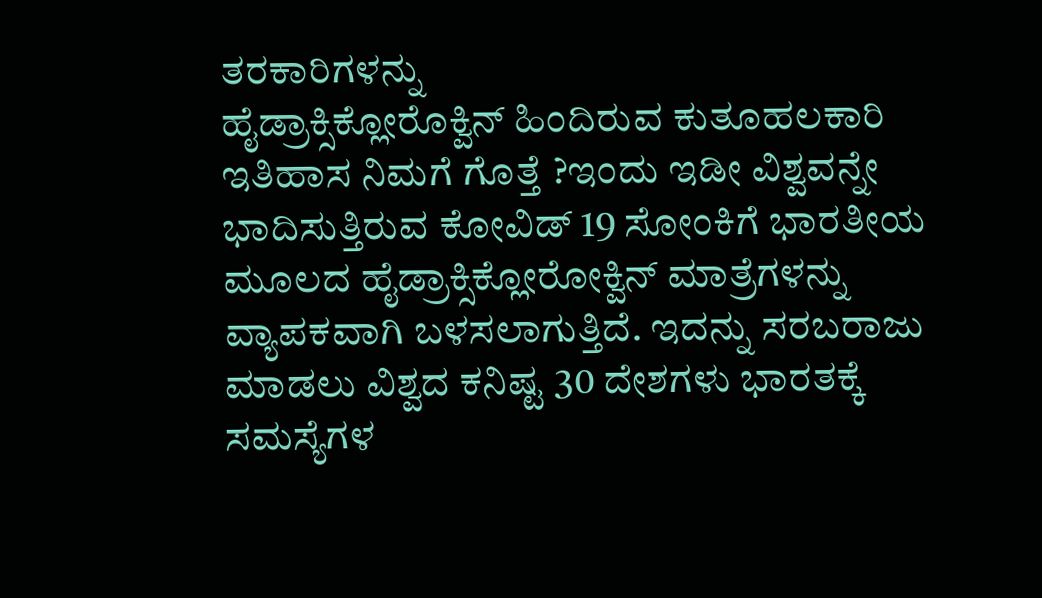ತರಕಾರಿಗಳನ್ನು
ಹೈಡ್ರಾಕ್ಸಿಕ್ಲೋರೊಕ್ವಿನ್ ಹಿಂದಿರುವ ಕುತೂಹಲಕಾರಿ ಇತಿಹಾಸ ನಿಮಗೆ ಗೊತ್ತೆ ?ಇಂದು ಇಡೀ ವಿಶ್ವವನ್ನೇ ಭಾದಿಸುತ್ತಿರುವ ಕೋವಿಡ್ 19 ಸೋಂಕಿಗೆ ಭಾರತೀಯ ಮೂಲದ ಹೈಡ್ರಾಕ್ಸಿಕ್ಲೋರೋಕ್ವಿನ್ ಮಾತ್ರೆಗಳನ್ನು ವ್ಯಾಪಕವಾಗಿ ಬಳಸಲಾಗುತ್ತಿದೆ. ಇದನ್ನು ಸರಬರಾಜು ಮಾಡಲು ವಿಶ್ವದ ಕನಿಷ್ಟ 30 ದೇಶಗಳು ಭಾರತಕ್ಕೆ
ಸಮಸ್ಯೆಗಳ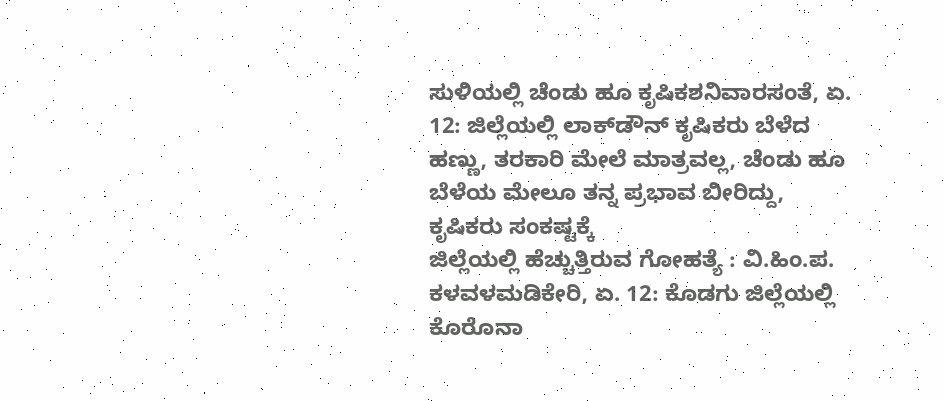ಸುಳಿಯಲ್ಲಿ ಚೆಂಡು ಹೂ ಕೃಷಿಕಶನಿವಾರಸಂತೆ, ಏ. 12: ಜಿಲ್ಲೆಯಲ್ಲಿ ಲಾಕ್‍ಡೌನ್ ಕೃಷಿಕರು ಬೆಳೆದ ಹಣ್ಣು, ತರಕಾರಿ ಮೇಲೆ ಮಾತ್ರವಲ್ಲ, ಚೆಂಡು ಹೂ ಬೆಳೆಯ ಮೇಲೂ ತನ್ನ ಪ್ರಭಾವ ಬೀರಿದ್ದು, ಕೃಷಿಕರು ಸಂಕಷ್ಟಕ್ಕೆ
ಜಿಲ್ಲೆಯಲ್ಲಿ ಹೆಚ್ಚುತ್ತಿರುವ ಗೋಹತ್ಯೆ : ವಿ.ಹಿಂ.ಪ. ಕಳವಳಮಡಿಕೇರಿ, ಏ. 12: ಕೊಡಗು ಜಿಲ್ಲೆಯಲ್ಲಿ ಕೊರೊನಾ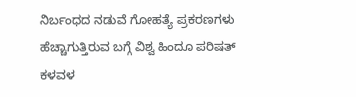ನಿರ್ಬಂಧದ ನಡುವೆ ಗೋಹತ್ಯೆ ಪ್ರಕರಣಗಳು ಹೆಚ್ಚಾಗುತ್ತಿರುವ ಬಗ್ಗೆ ವಿಶ್ವ ಹಿಂದೂ ಪರಿಷತ್ ಕಳವಳ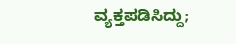ವ್ಯಕ್ತಪಡಿಸಿದ್ದು;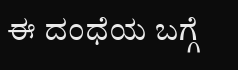ಈ ದಂಧೆಯ ಬಗ್ಗೆ